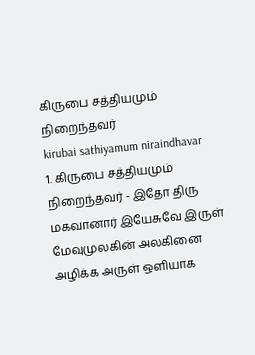கிருபை சத்தியமும் நிறைந்தவர்
kirubai sathiyamum niraindhavar
1. கிருபை சத்தியமும் நிறைந்தவர் - இதோ திரு மகவானார் இயேசுவே இருள் மேவுமுலகின் அலகினை அழிக்க அருள் ஒளியாக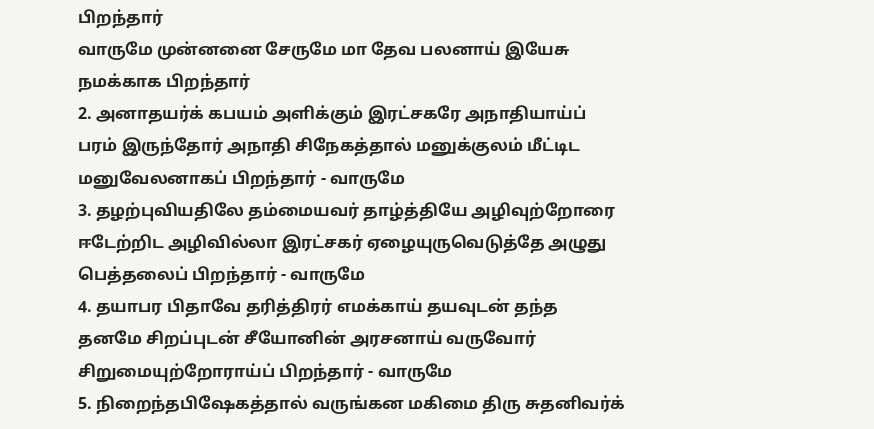பிறந்தார்
வாருமே முன்னனை சேருமே மா தேவ பலனாய் இயேசு நமக்காக பிறந்தார்
2. அனாதயர்க் கபயம் அளிக்கும் இரட்சகரே அநாதியாய்ப் பரம் இருந்தோர் அநாதி சிநேகத்தால் மனுக்குலம் மீட்டிட மனுவேலனாகப் பிறந்தார் - வாருமே
3. தழற்புவியதிலே தம்மையவர் தாழ்த்தியே அழிவுற்றோரை ஈடேற்றிட அழிவில்லா இரட்சகர் ஏழையுருவெடுத்தே அழுது பெத்தலைப் பிறந்தார் - வாருமே
4. தயாபர பிதாவே தரித்திரர் எமக்காய் தயவுடன் தந்த தனமே சிறப்புடன் சீயோனின் அரசனாய் வருவோர் சிறுமையுற்றோராய்ப் பிறந்தார் - வாருமே
5. நிறைந்தபிஷேகத்தால் வருங்கன மகிமை திரு சுதனிவர்க்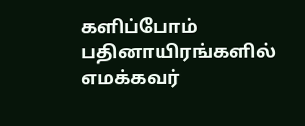களிப்போம் பதினாயிரங்களில் எமக்கவர்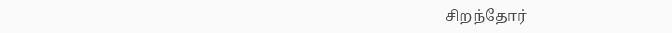சிறந்தோர்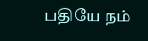பதியே நம்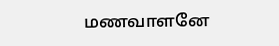மணவாளனே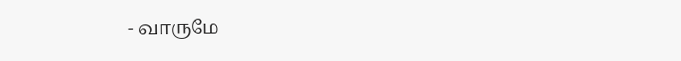- வாருமே